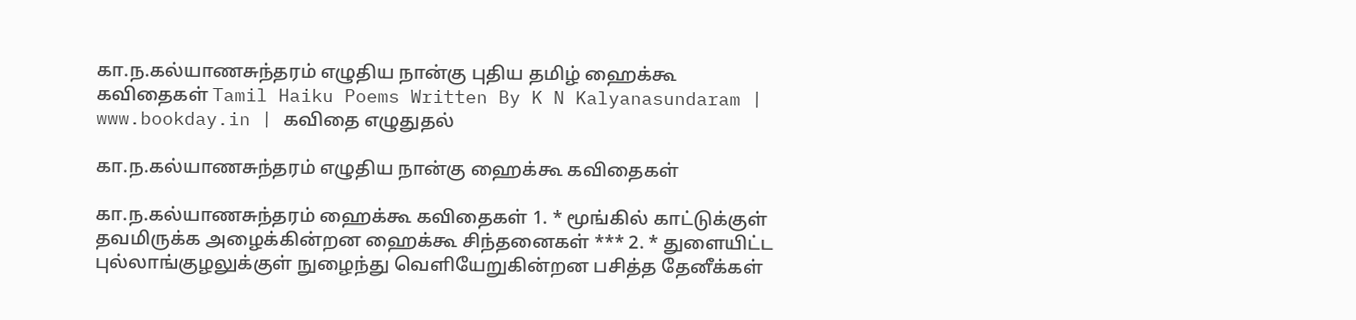கா.ந.கல்யாணசுந்தரம் எழுதிய நான்கு புதிய தமிழ் ஹைக்கூ கவிதைகள் Tamil Haiku Poems Written By K N Kalyanasundaram | www.bookday.in | கவிதை எழுதுதல்

கா.ந.கல்யாணசுந்தரம் எழுதிய நான்கு ஹைக்கூ கவிதைகள்

கா.ந.கல்யாணசுந்தரம் ஹைக்கூ கவிதைகள் 1. * மூங்கில் காட்டுக்குள் தவமிருக்க அழைக்கின்றன ஹைக்கூ சிந்தனைகள் *** 2. * துளையிட்ட புல்லாங்குழலுக்குள் நுழைந்து வெளியேறுகின்றன பசித்த தேனீக்கள்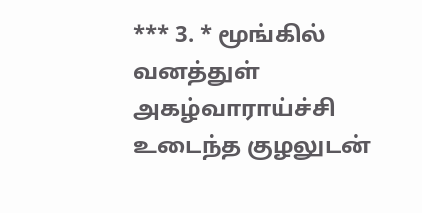*** 3. * மூங்கில் வனத்துள் அகழ்வாராய்ச்சி உடைந்த குழலுடன்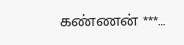கண்ணன் ***…